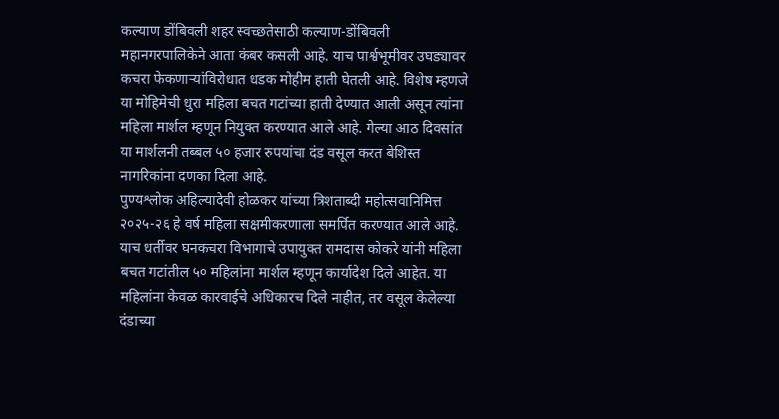कल्याण डोंबिवली शहर स्वच्छतेसाठी कल्याण-डोंबिवली महानगरपालिकेने आता कंबर कसली आहे. याच पार्श्वभूमीवर उघड्यावर कचरा फेकणाऱ्यांविरोधात धडक मोहीम हाती घेतली आहे. विशेष म्हणजे या मोहिमेची धुरा महिला बचत गटांच्या हाती देण्यात आली असून त्यांना महिला मार्शल म्हणून नियुक्त करण्यात आले आहे. गेल्या आठ दिवसांत या मार्शलनी तब्बल ५० हजार रुपयांचा दंड वसूल करत बेशिस्त नागरिकांना दणका दिला आहे.
पुण्यश्लोक अहिल्यादेवी होळकर यांच्या त्रिशताब्दी महोत्सवानिमित्त २०२५-२६ हे वर्ष महिला सक्षमीकरणाला समर्पित करण्यात आले आहे. याच धर्तीवर घनकचरा विभागाचे उपायुक्त रामदास कोकरे यांनी महिला बचत गटांतील ५० महिलांना मार्शल म्हणून कार्यादेश दिले आहेत. या महिलांना केवळ कारवाईचे अधिकारच दिले नाहीत, तर वसूल केलेल्या दंडाच्या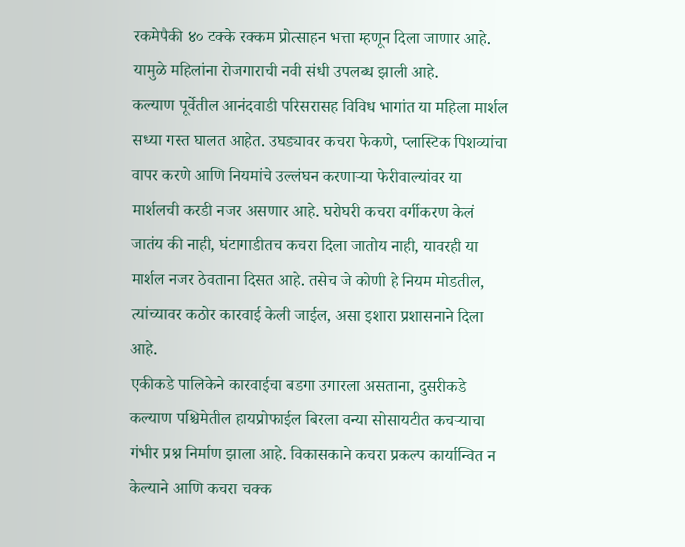रकमेपैकी ४० टक्के रक्कम प्रोत्साहन भत्ता म्हणून दिला जाणार आहे. यामुळे महिलांना रोजगाराची नवी संधी उपलब्ध झाली आहे.
कल्याण पूर्वेतील आनंदवाडी परिसरासह विविध भागांत या महिला मार्शल सध्या गस्त घालत आहेत. उघड्यावर कचरा फेकणे, प्लास्टिक पिशव्यांचा वापर करणे आणि नियमांचे उल्लंघन करणाऱ्या फेरीवाल्यांवर या मार्शलची करडी नजर असणार आहे. घरोघरी कचरा वर्गीकरण केलं जातंय की नाही, घंटागाडीतच कचरा दिला जातोय नाही, यावरही या मार्शल नजर ठेवताना दिसत आहे. तसेच जे कोणी हे नियम मोडतील, त्यांच्यावर कठोर कारवाई केली जाईल, असा इशारा प्रशासनाने दिला आहे.
एकीकडे पालिकेने कारवाईचा बडगा उगारला असताना, दुसरीकडे कल्याण पश्चिमेतील हायप्रोफाईल बिरला वन्या सोसायटीत कचऱ्याचा गंभीर प्रश्न निर्माण झाला आहे. विकासकाने कचरा प्रकल्प कार्यान्वित न केल्याने आणि कचरा चक्क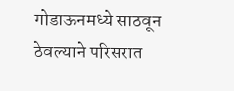गोडाऊनमध्ये साठवून ठेवल्याने परिसरात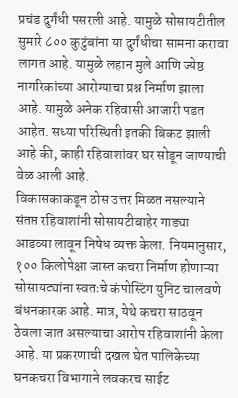प्रचंड दुर्गंधी पसरली आहे. यामुळे सोसायटीतील सुमारे ८०० कुटुंबांना या दुर्गंधीचा सामना करावा लागत आहे. यामुळे लहान मुले आणि ज्येष्ठ नागरिकांच्या आरोग्याचा प्रश्न निर्माण झाला आहे. यामुळे अनेक रहिवासी आजारी पडत आहेत. सध्या परिस्थिती इतकी बिकट झाली आहे की, काही रहिवाशांवर घर सोडून जाण्याची वेळ आली आहे.
विकासकाकडून ठोस उत्तर मिळत नसल्याने संतप्त रहिवाशांनी सोसायटीबाहेर गाड्या आडव्या लावून निषेध व्यक्त केला. नियमानुसार, १०० किलोपेक्षा जास्त कचरा निर्माण होणाऱ्या सोसायट्यांना स्वतःचे कंपोस्टिंग युनिट चालवणे बंधनकारक आहे. मात्र, येथे कचरा साठवून ठेवला जात असल्याचा आरोप रहिवाशांनी केला आहे. या प्रकरणाची दखल घेत पालिकेच्या घनकचरा विभागाने लवकरच साईट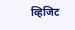व्हिजिट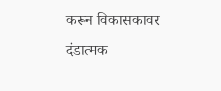करून विकासकावर दंडात्मक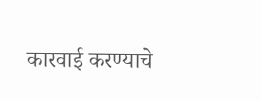कारवाई करण्याचे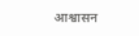आश्वासन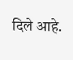दिले आहे.